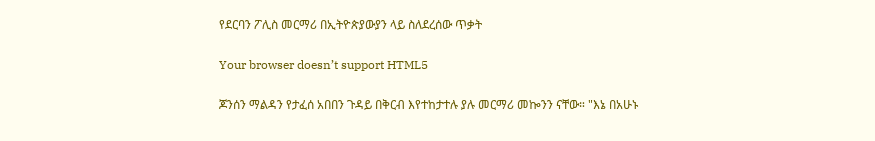የደርባን ፖሊስ መርማሪ በኢትዮጵያውያን ላይ ስለደረሰው ጥቃት

Your browser doesn’t support HTML5

ጆንሰን ማልዳን የታፈሰ አበበን ጉዳይ በቅርብ እየተከታተሉ ያሉ መርማሪ መኰንን ናቸው። "እኔ በአሁኑ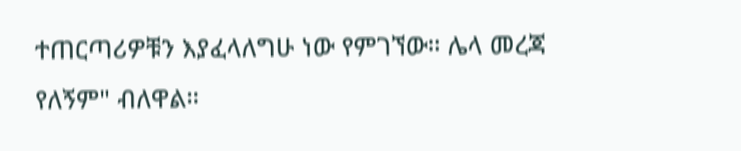ተጠርጣሪዎቹን እያፈላለግሁ ነው የምገኘው። ሌላ መረጃ የለኝም" ብለዋል።